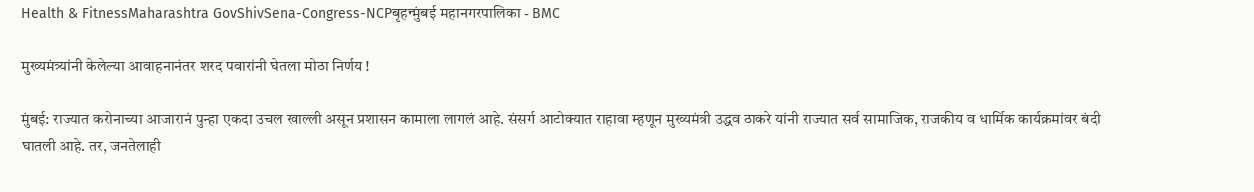Health & FitnessMaharashtra GovShivSena-Congress-NCPबृहन्मुंबई महानगरपालिका - BMC

मुख्यमंत्र्यांनी केलेल्या आवाहनानंतर शरद पवारांनी घेतला मोठा निर्णय !

मुंबई: राज्यात करोनाच्या आजारानं पुन्हा एकदा उचल खाल्ली असून प्रशासन कामाला लागलं आहे. संसर्ग आटोक्यात राहावा म्हणून मुख्यमंत्री उद्धव ठाकरे यांनी राज्यात सर्व सामाजिक, राजकीय व धार्मिक कार्यक्रमांवर बंदी घातली आहे. तर, जनतेलाही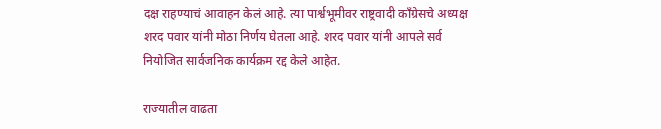दक्ष राहण्याचं आवाहन केलं आहे. त्या पार्श्वभूमीवर राष्ट्रवादी काँग्रेसचे अध्यक्ष शरद पवार यांनी मोठा निर्णय घेतला आहे. शरद पवार यांनी आपले सर्व नियोजित सार्वजनिक कार्यक्रम रद्द केले आहेत.

राज्यातील वाढता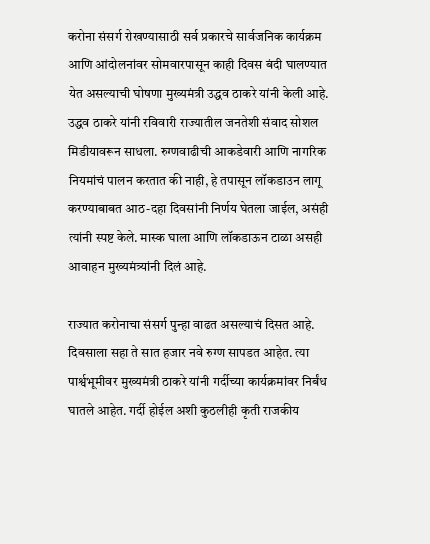करोना संसर्ग रोखण्यासाठी सर्व प्रकारचे सार्वजनिक कार्यक्रम आणि आंदोलनांवर सोमवारपासून काही दिवस बंदी घालण्यात येत असल्याची घोषणा मुख्यमंत्री उद्धव ठाकरे यांनी केली आहे. उद्धव ठाकरे यांनी रविवारी राज्यातील जनतेशी संवाद सोशल मिडीयावरून साधला. रुग्णवाढीची आकडेवारी आणि नागरिक नियमांचं पालन करतात की नाही, हे तपासून लॉकडाउन लागू करण्याबाबत आठ-दहा दिवसांनी निर्णय घेतला जाईल, असंही त्यांनी स्पष्ट केले. मास्क घाला आणि लॉकडाऊन टाळा असही आवाहन मुख्यमंत्र्यांनी दिलं आहे.

राज्यात करोनाचा संसर्ग पुन्हा वाढत असल्याचं दिसत आहे. दिवसाला सहा ते सात हजार नवे रुग्ण सापडत आहेत. त्या पार्श्वभूमीवर मुख्यमंत्री ठाकरे यांनी गर्दीच्या कार्यक्रमांवर निर्बंध घातले आहेत. गर्दी होईल अशी कुठलीही कृती राजकीय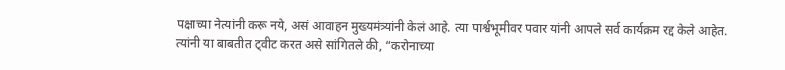पक्षाच्या नेत्यांनी करू नये, असं आवाहन मुख्यमंत्र्यांनी केलं आहे. त्या पार्श्वभूमीवर पवार यांनी आपले सर्व कार्यक्रम रद्द केले आहेत.
त्यांनी या बाबतीत ट्वीट करत असे सांगितले की, “करोनाच्या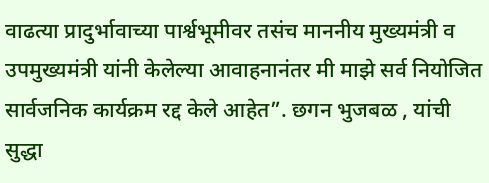वाढत्या प्रादुर्भावाच्या पार्श्वभूमीवर तसंच माननीय मुख्यमंत्री व उपमुख्यमंत्री यांनी केलेल्या आवाहनानंतर मी माझे सर्व नियोजित सार्वजनिक कार्यक्रम रद्द केले आहेत”. छगन भुजबळ , यांची सुद्धा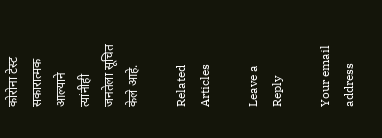कोरोना टेस्ट सकारात्मक आल्याने त्यांनीही जनतेला सूचित केले आहे.

Related Articles

Leave a Reply

Your email address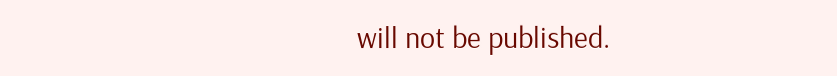will not be published.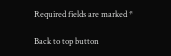Required fields are marked *

Back to top button